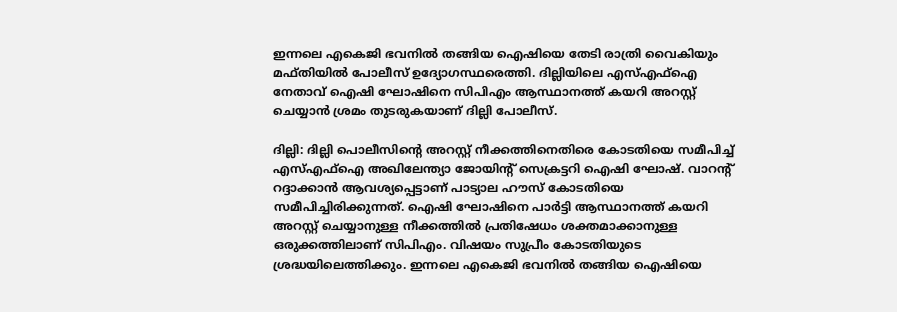ഇന്നലെ എകെജി ഭവനിൽ തങ്ങിയ ഐഷിയെ തേടി രാത്രി വൈകിയും മഫ്തിയിൽ പോലീസ് ഉദ്യോഗസ്ഥരെത്തി. ദില്ലിയിലെ എസ്എഫ്ഐ നേതാവ് ഐഷി ഘോഷിനെ സിപിഎം ആസ്ഥാനത്ത് കയറി അറസ്റ്റ് ചെയ്യാൻ ശ്രമം തുടരുകയാണ് ദില്ലി പോലീസ്.

ദില്ലി: ദില്ലി പൊലീസിന്റെ അറസ്റ്റ് നീക്കത്തിനെതിരെ കോടതിയെ സമീപിച്ച് എസ്എഫ്ഐ അഖിലേന്ത്യാ ജോയിന്‍റ് സെക്രട്ടറി ഐഷി ഘോഷ്. വാറന്റ് റദ്ദാക്കാൻ ആവശ്യപ്പെട്ടാണ് പാട്യാല ഹൗസ് കോടതിയെ സമീപിച്ചിരിക്കുന്നത്. ഐഷി ഘോഷിനെ പാർട്ടി ആസ്ഥാനത്ത് കയറി അറസ്റ്റ് ചെയ്യാനുള്ള നീക്കത്തിൽ പ്രതിഷേധം ശക്തമാക്കാനുള്ള ഒരുക്കത്തിലാണ് സിപിഎം. വിഷയം സുപ്രീം കോടതിയുടെ ശ്രദ്ധയിലെത്തിക്കും. ഇന്നലെ എകെജി ഭവനിൽ തങ്ങിയ ഐഷിയെ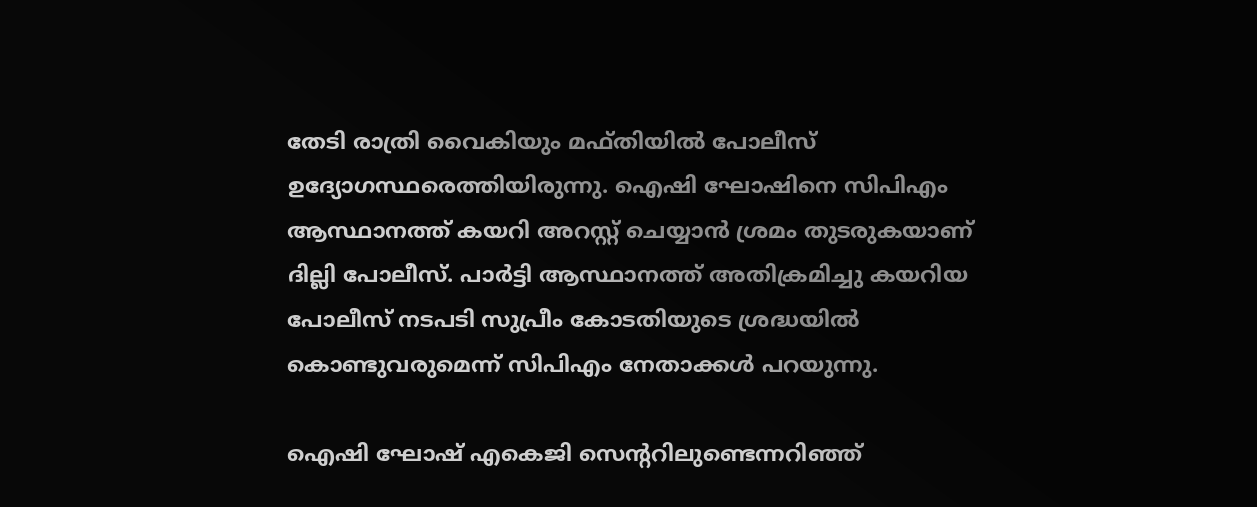തേടി രാത്രി വൈകിയും മഫ്തിയിൽ പോലീസ് ഉദ്യോഗസ്ഥരെത്തിയിരുന്നു. ഐഷി ഘോഷിനെ സിപിഎം ആസ്ഥാനത്ത് കയറി അറസ്റ്റ് ചെയ്യാൻ ശ്രമം തുടരുകയാണ് ദില്ലി പോലീസ്. പാർട്ടി ആസ്ഥാനത്ത് അതിക്രമിച്ചു കയറിയ പോലീസ് നടപടി സുപ്രീം കോടതിയുടെ ശ്രദ്ധയിൽ കൊണ്ടുവരുമെന്ന് സിപിഎം നേതാക്കൾ പറയുന്നു.

ഐഷി ഘോഷ് എകെജി സെന്ററിലുണ്ടെന്നറിഞ്ഞ്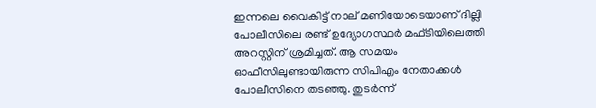ഇന്നലെ വൈകിട്ട് നാല് മണിയോടെയാണ് ദില്ലി പോലീസിലെ രണ്ട് ഉദ്യോഗസ്ഥർ മഫ്ടിയിലെത്തി അറസ്റ്റിന് ശ്രമിച്ചത്. ആ സമയം ഓഫീസിലുണ്ടായിരുന്ന സിപിഎം നേതാക്കൾ പോലീസിനെ തടഞ്ഞു. തുടർന്ന്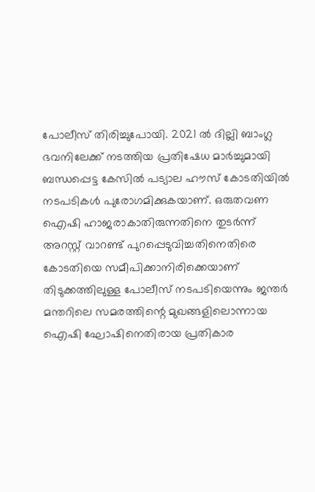പോലീസ് തിരിച്ചുപോയി. 2021 ൽ ദില്ലി ബാംഗ്ല ഭവനിലേക്ക് നടത്തിയ പ്രതിഷേധ മാർച്ചുമായി ബന്ധപ്പെട്ട കേസിൽ പട്യാല ഹൗസ് കോടതിയിൽ നടപടികൾ പുരോഗമിക്കുകയാണ്. ഒരുതവണ ഐഷി ഹാജരാകാതിരുന്നതിനെ തുട‍‍‍ർന്ന് അറസ്റ്റ് വാറണ്ട് പുറപ്പെടുവിച്ചതിനെതിരെ കോടതിയെ സമീപിക്കാനിരിക്കെയാണ് തിടുക്കത്തിലുള്ള പോലീസ് നടപടിയെന്നും ജന്തർ മന്തറിലെ സമരത്തിന്റെ മുഖങ്ങളിലൊന്നായ ഐഷി ഘോഷിനെതിരായ പ്രതികാര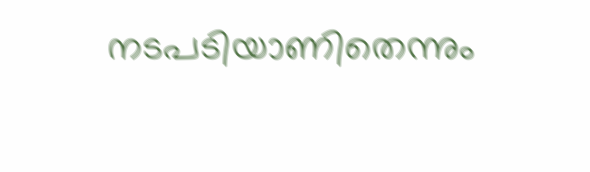നടപടിയാണിതെന്നും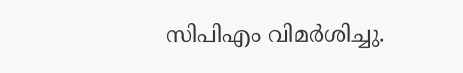സിപിഎം വിമർശിച്ചു.